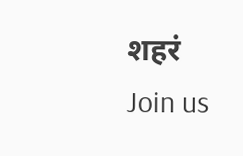शहरं
Join us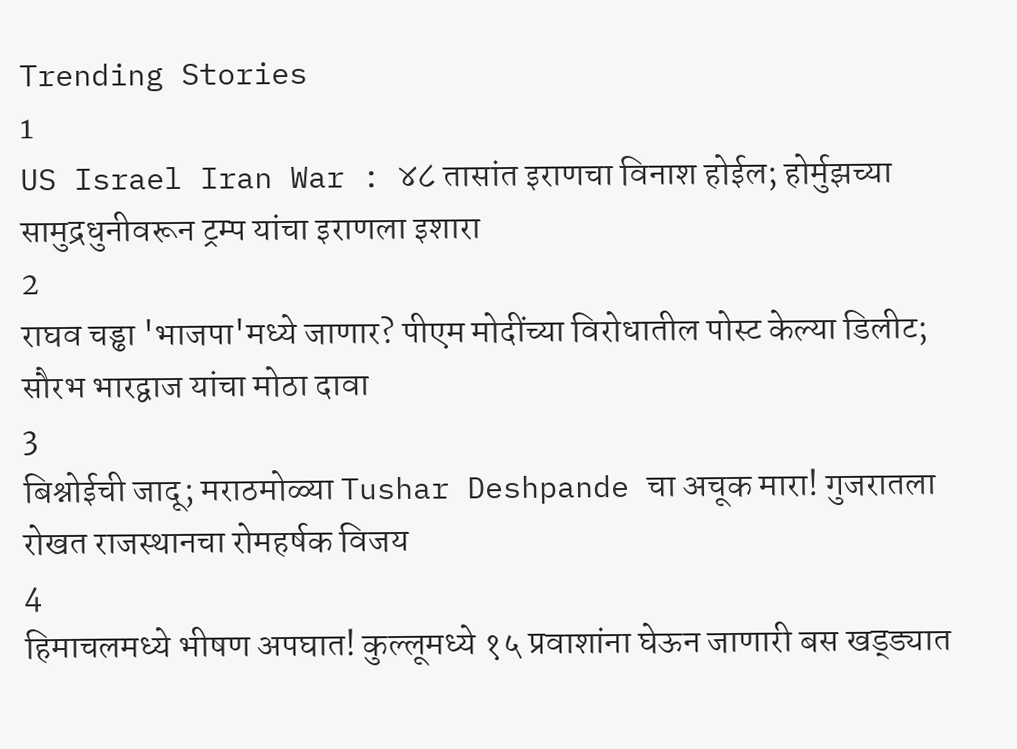Trending Stories
1
US Israel Iran War : ४८ तासांत इराणचा विनाश होईल; होर्मुझच्या सामुद्रधुनीवरून ट्रम्प यांचा इराणला इशारा
2
राघव चड्ढा 'भाजपा'मध्ये जाणार? पीएम मोदींच्या विरोधातील पोस्ट केल्या डिलीट; सौरभ भारद्वाज यांचा मोठा दावा
3
बिश्नोईची जादू; मराठमोळ्या Tushar Deshpande चा अचूक मारा! गुजरातला रोखत राजस्थानचा रोमहर्षक विजय
4
हिमाचलमध्ये भीषण अपघात! कुल्लूमध्ये १५ प्रवाशांना घेऊन जाणारी बस खड्ड्यात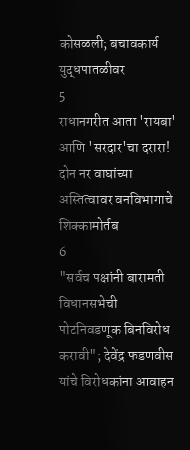कोसळली; बचावकार्य युद्धपातळीवर
5
राधानगरीत आता 'रायबा' आणि 'सरदार'चा दरारा! दोन नर वाघांच्या अस्तित्वावर वनविभागाचे शिक्कामोर्तब
6
"सर्वच पक्षांनी बारामती विधानसभेची पोटनिवडणूक बिनविरोध करावी"; देवेंद्र फडणवीस यांचे विरोधकांना आवाहन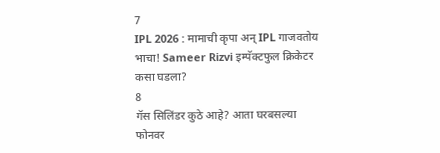7
IPL 2026 : मामाची कृपा अन् IPL गाजवतोय भाचा! Sameer Rizvi इम्पॅक्टफुल क्रिकेटर कसा घडला?
8
गॅस सिलिंडर कुठे आहे? आता घरबसल्या फोनवर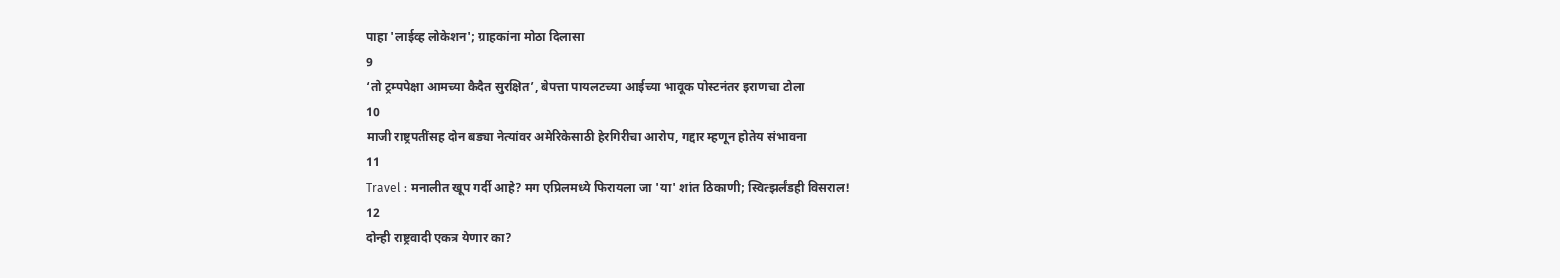पाहा 'लाईव्ह लोकेशन'; ग्राहकांना मोठा दिलासा
9
‘तो ट्रम्पपेक्षा आमच्या कैदैत सुरक्षित’, बेपत्ता पायलटच्या आईच्या भावूक पोस्टनंतर इराणचा टोला
10
माजी राष्ट्रपतींसह दोन बड्या नेत्यांवर अमेरिकेसाठी हेरगिरीचा आरोप, गद्दार म्हणून होतेय संभावना
11
Travel : मनालीत खूप गर्दी आहे? मग एप्रिलमध्ये फिरायला जा 'या' शांत ठिकाणी; स्वित्झर्लंडही विसराल!
12
दोन्ही राष्ट्रवादी एकत्र येणार का?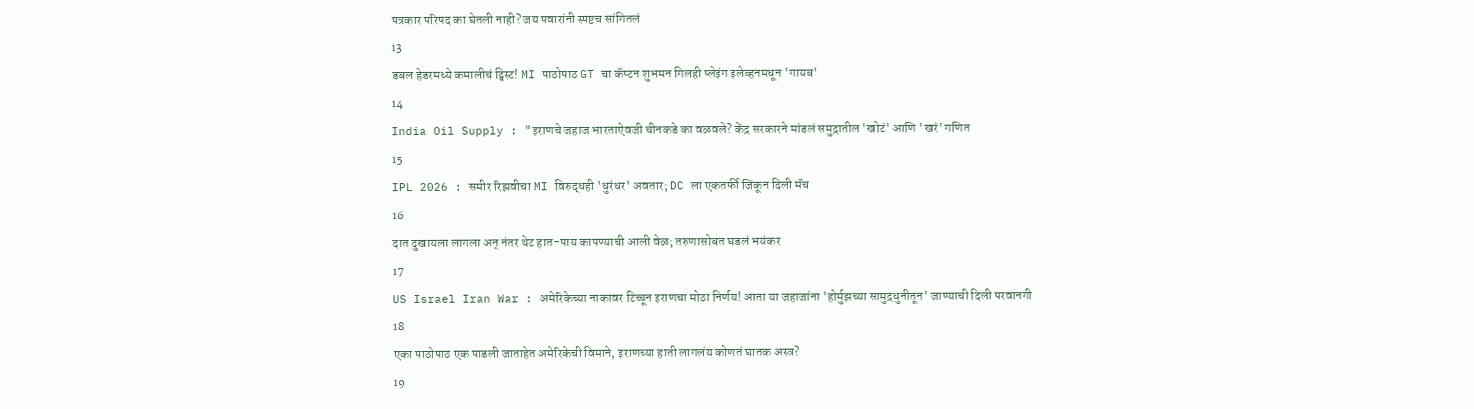पत्रकार परिषद का घेतली नाही? जय पवारांनी स्पष्टच सांगितलं
13
डबल हेडरमध्ये कमालीचं ट्विस्ट! MI पाठोपाठ GT चा कॅप्टन शुभमन गिलही प्लेइंग इलेव्हनमधून 'गायब'
14
India Oil Supply : "इराणचे जहाज भारताऐवजी चीनकडे का वळवले? केंद्र सरकारने मांडलं समुद्रातील 'खोटं' आणि 'खरं' गणित
15
IPL 2026 : समीर रिझवीचा MI विरुद्धही 'धुरंधर' अवतार; DC ला एकतर्फी जिंकून दिली मॅच
16
दात दुखायला लागला अन् नंतर थेट हात-पाय कापण्याची आली वेळ; तरुणासोबत घडलं भयंकर
17
US Israel Iran War : अमेरिकेच्या नाकावर टिच्चून इराणचा मोठा निर्णय! आता या जहाजांना 'होर्मुझच्या सामुद्रधुनीतून' जाण्याची दिली परवानगी
18
एका पाठोपाठ एक पाडली जाताहेत अमेरिकेची विमाने, इराणच्या हाती लागलंय कोणतं घातक अस्त्र?
19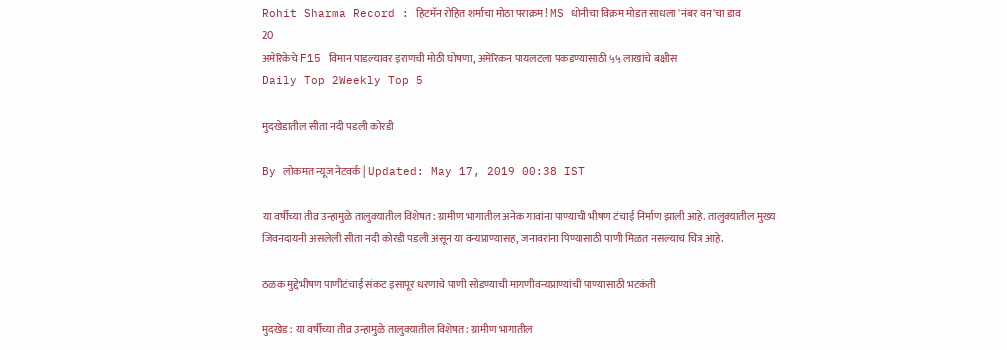Rohit Sharma Record : हिटमॅन रोहित शर्माचा मोठा पराक्रम! MS धोनीचा विक्रम मोडत साधला 'नंबर वन'चा डाव
20
अमेरिकेचे F15 विमान पाडल्यावर इराणची मोठी घोषणा, अमेरिकन पायलटला पकडण्यासाठी ५५ लाखांचे बक्षीस
Daily Top 2Weekly Top 5

मुदखेडातील सीता नदी पडली कोरडी

By लोकमत न्यूज नेटवर्क | Updated: May 17, 2019 00:38 IST

या वर्षीच्या तीव्र उन्हामुळे तालुक्यातील विशेषत: ग्रामीण भागातील अनेक गावांना पाण्याची भीषण टंचाई निर्माण झाली आहे. तालुक्यातील मुख्य जिवनदायनी असलेली सीता नदी कोरडी पडली असून या वन्यप्राण्यासह, जनावरांना पिण्यासाठी पाणी मिळत नसल्याच चित्र आहे.

ठळक मुद्देभीषण पाणीटंचाई संकट इसापूर धरणाचे पाणी सोडण्याची मागणीवन्यप्राण्यांची पाण्यासाठी भटकंती

मुदखेड : या वर्षीच्या तीव्र उन्हामुळे तालुक्यातील विशेषत: ग्रामीण भागातील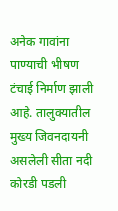अनेक गावांना पाण्याची भीषण टंचाई निर्माण झाली आहे. तालुक्यातील मुख्य जिवनदायनी असलेली सीता नदी कोरडी पडली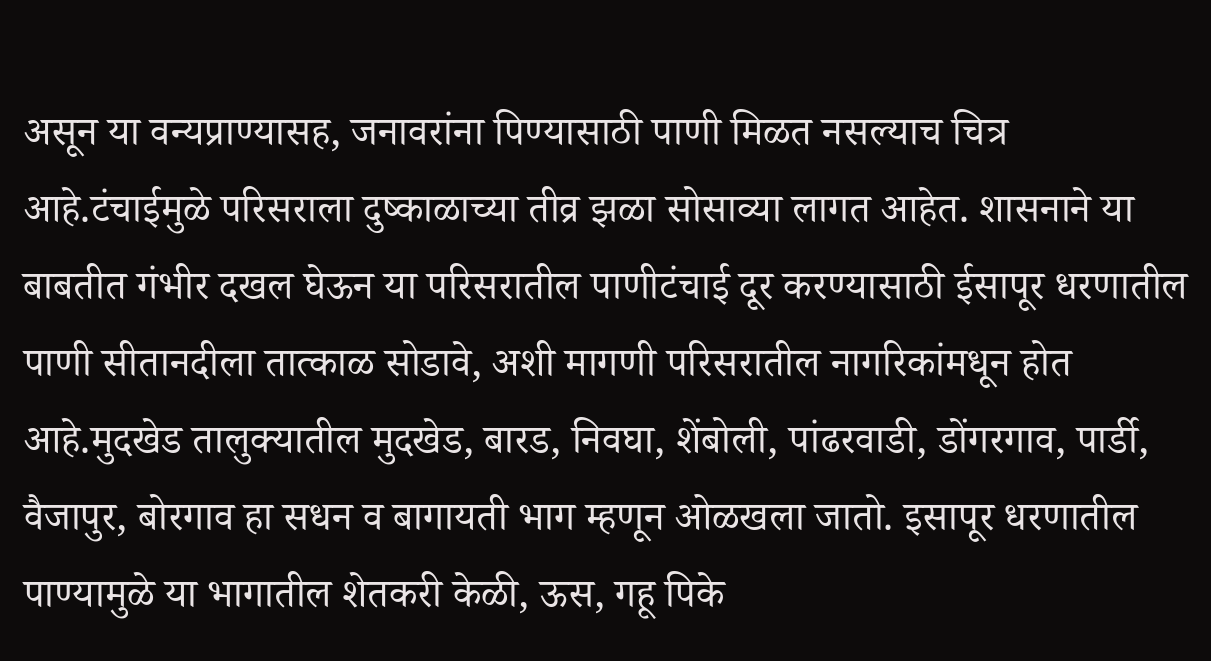असून या वन्यप्राण्यासह, जनावरांना पिण्यासाठी पाणी मिळत नसल्याच चित्र आहे.टंचाईमुळे परिसराला दुष्काळाच्या तीव्र झळा सोसाव्या लागत आहेत. शासनाने या बाबतीत गंभीर दखल घेऊन या परिसरातील पाणीटंचाई दूर करण्यासाठी ईसापूर धरणातील पाणी सीतानदीला तात्काळ सोडावे, अशी मागणी परिसरातील नागरिकांमधून होत आहे.मुदखेड तालुक्यातील मुदखेड, बारड, निवघा, शेंबोली, पांढरवाडी, डोंगरगाव, पार्डी, वैजापुर, बोरगाव हा सधन व बागायती भाग म्हणून ओळखला जातो. इसापूर धरणातील पाण्यामुळे या भागातील शेतकरी केळी, ऊस, गहू पिके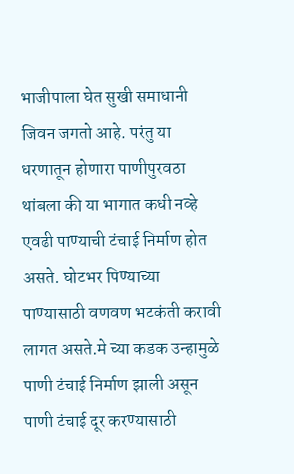भाजीपाला घेत सुखी समाधानी जिवन जगतो आहे. परंतु या धरणातून होणारा पाणीपुरवठा थांबला की या भागात कधी नव्हे एवढी पाण्याची टंचाई निर्माण होत असते. घोटभर पिण्याच्या पाण्यासाठी वणवण भटकंती करावी लागत असते.मे च्या कडक उन्हामुळे पाणी टंचाई निर्माण झाली असून पाणी टंचाई दूर करण्यासाठी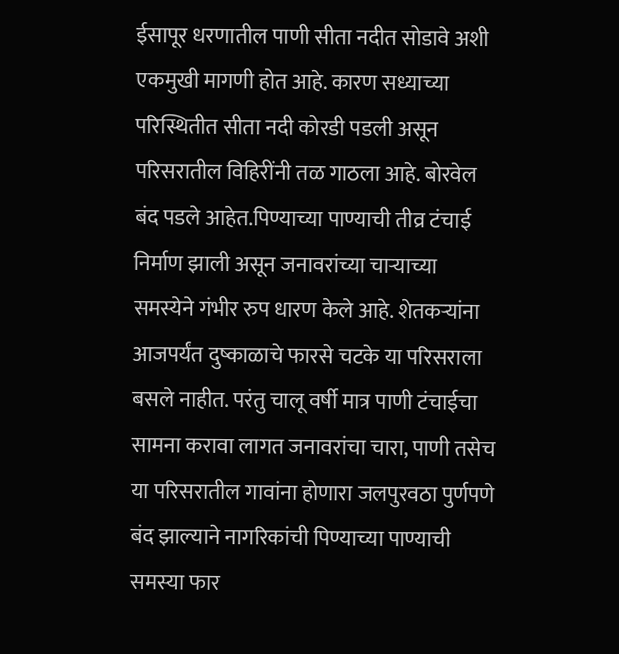ईसापूर धरणातील पाणी सीता नदीत सोडावे अशी एकमुखी मागणी होत आहे. कारण सध्याच्या परिस्थितीत सीता नदी कोरडी पडली असून परिसरातील विहिरींनी तळ गाठला आहे. बोरवेल बंद पडले आहेत.पिण्याच्या पाण्याची तीव्र टंचाई निर्माण झाली असून जनावरांच्या चाऱ्याच्या समस्येने गंभीर रुप धारण केले आहे. शेतकऱ्यांना आजपर्यंत दुष्काळाचे फारसे चटके या परिसराला बसले नाहीत. परंतु चालू वर्षी मात्र पाणी टंचाईचा सामना करावा लागत जनावरांचा चारा, पाणी तसेच या परिसरातील गावांना होणारा जलपुरवठा पुर्णपणे बंद झाल्याने नागरिकांची पिण्याच्या पाण्याची समस्या फार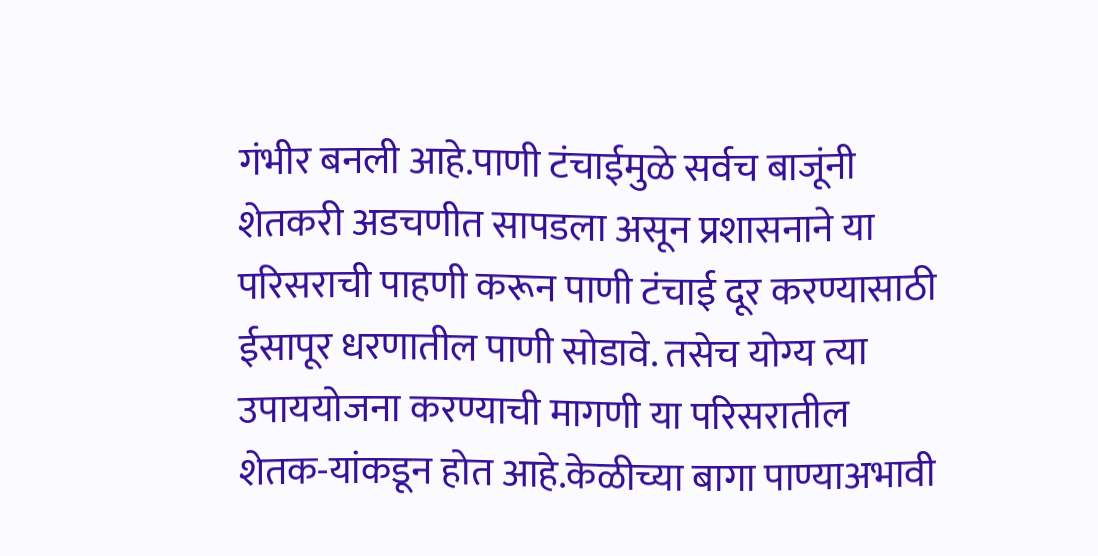गंभीर बनली आहे.पाणी टंचाईमुळे सर्वच बाजूंनी शेतकरी अडचणीत सापडला असून प्रशासनाने या परिसराची पाहणी करून पाणी टंचाई दूर करण्यासाठी ईसापूर धरणातील पाणी सोडावे. तसेच योग्य त्या उपाययोजना करण्याची मागणी या परिसरातील शेतक-यांकडून होत आहे.केळीच्या बागा पाण्याअभावी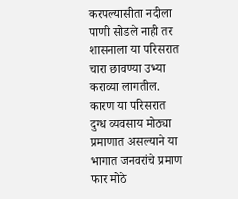करपल्यासीता नदीला पाणी सोडले नाही तर शासनाला या परिसरात चारा छावण्या उभ्या कराव्या लागतील. कारण या परिसरात दुग्ध व्यवसाय मोठ्या प्रमाणात असल्याने या भागात जनवरांचे प्रमाण फार मोठे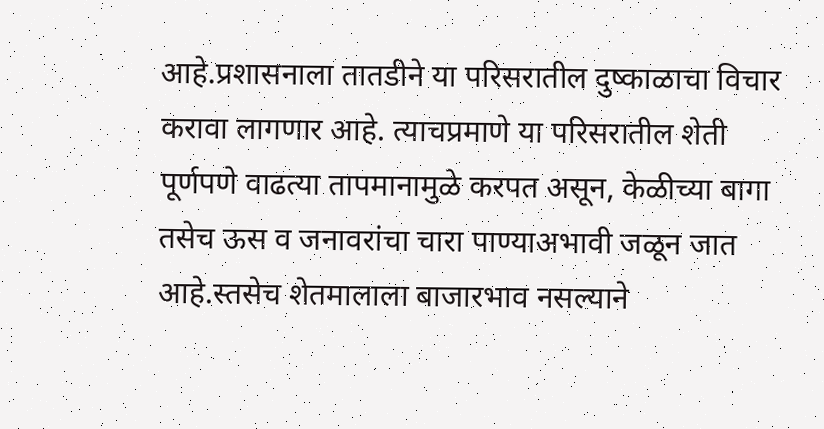आहे.प्रशासनाला तातडीने या परिसरातील दुष्काळाचा विचार करावा लागणार आहे. त्याचप्रमाणे या परिसरातील शेती पूर्णपणे वाढत्या तापमानामुळे करपत असून, केळीच्या बागा तसेच ऊस व जनावरांचा चारा पाण्याअभावी जळून जात आहे.स्तसेच शेतमालाला बाजारभाव नसल्याने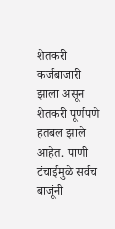शेतकरी कर्जबाजारी झाला असून शेतकरी पूर्णपणे हतबल झाले आहेत. पाणी टंचाईमुळे सर्वच बाजूंनी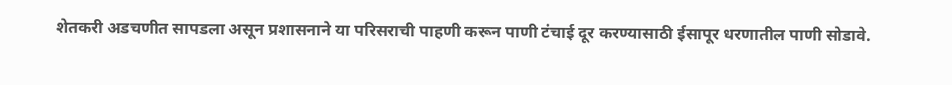शेतकरी अडचणीत सापडला असून प्रशासनाने या परिसराची पाहणी करून पाणी टंचाई दूर करण्यासाठी ईसापूर धरणातील पाणी सोडावे.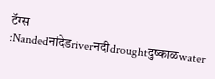टॅग्स :Nandedनांदेडriverनदीdroughtदुष्काळwater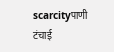scarcityपाणी टंचाई